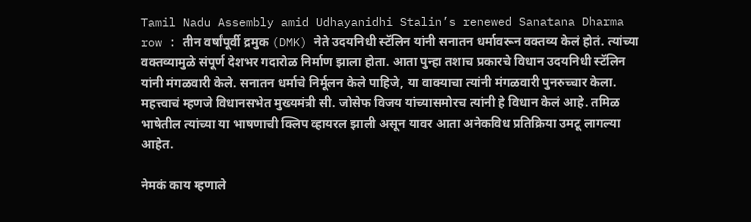Tamil Nadu Assembly amid Udhayanidhi Stalin’s renewed Sanatana Dharma row : तीन वर्षांपूर्वी द्रमुक (DMK) नेते उदयनिधी स्टॅलिन यांनी सनातन धर्मावरून वक्तव्य केलं होतं. त्यांच्या वक्तव्यामुळे संपूर्ण देशभर गदारोळ निर्माण झाला होता. आता पुन्हा तशाच प्रकारचे विधान उदयनिधी स्टॅलिन यांनी मंगळवारी केले. सनातन धर्माचे निर्मूलन केले पाहिजे, या वाक्याचा त्यांनी मंगळवारी पुनरुच्चार केला. महत्त्वाचं म्हणजे विधानसभेत मुख्यमंत्री सी. जोसेफ विजय यांच्यासमोरच त्यांनी हे विधान केलं आहे. तमिळ भाषेतील त्यांच्या या भाषणाची क्लिप व्हायरल झाली असून यावर आता अनेकविध प्रतिक्रिया उमटू लागल्या आहेत.

नेमकं काय म्हणाले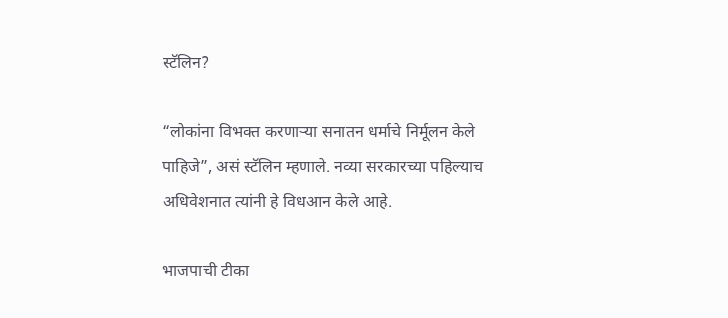स्टॅलिन?

“लोकांना विभक्त करणाऱ्या सनातन धर्माचे निर्मूलन केले पाहिजे”, असं स्टॅलिन म्हणाले. नव्या सरकारच्या पहिल्याच अधिवेशनात त्यांनी हे विधआन केले आहे.

भाजपाची टीका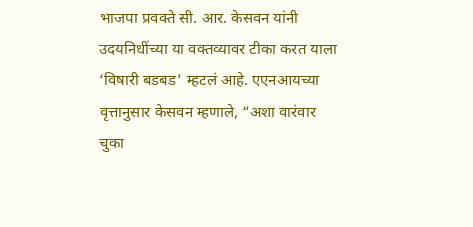भाजपा प्रवक्ते सी. आर. केसवन यांनी उदयनिधींच्या या वक्तव्यावर टीका करत याला ‘विषारी बडबड’ म्हटलं आहे. एएनआयच्या वृत्तानुसार केसवन म्हणाले, “अशा वारंवार चुका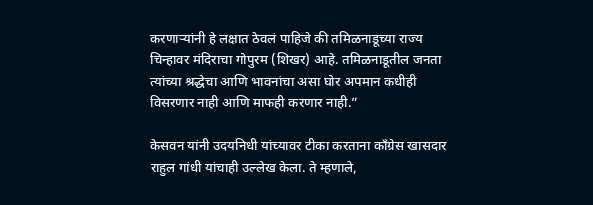करणाऱ्यांनी हे लक्षात ठेवलं पाहिजे की तमिळनाडूच्या राज्य चिन्हावर मंदिराचा गोपुरम (शिखर) आहे. तमिळनाडूतील जनता त्यांच्या श्रद्धेचा आणि भावनांचा असा घोर अपमान कधीही विसरणार नाही आणि माफही करणार नाही.”

केसवन यांनी उदयनिधी यांच्यावर टीका करताना काँग्रेस खासदार राहुल गांधी यांचाही उल्लेख केला. ते म्हणाले,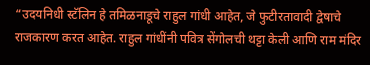“उदयनिधी स्टॅलिन हे तमिळनाडूचे राहुल गांधी आहेत, जे फुटीरतावादी द्वेषाचे राजकारण करत आहेत. राहुल गांधींनी पवित्र सेंगोलची थट्टा केली आणि राम मंदिर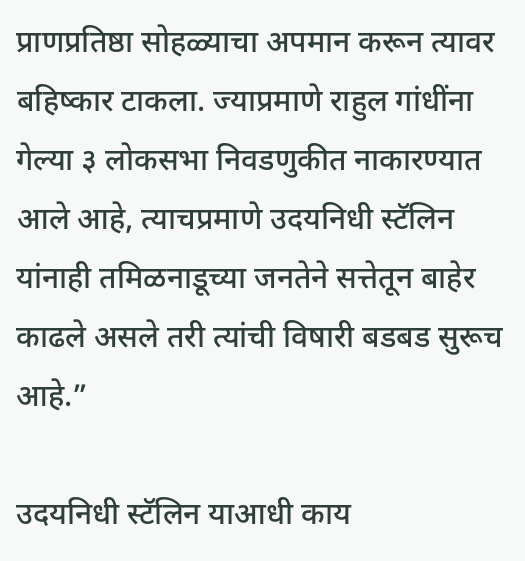प्राणप्रतिष्ठा सोहळ्याचा अपमान करून त्यावर बहिष्कार टाकला. ज्याप्रमाणे राहुल गांधींना गेल्या ३ लोकसभा निवडणुकीत नाकारण्यात आले आहे, त्याचप्रमाणे उदयनिधी स्टॅलिन यांनाही तमिळनाडूच्या जनतेने सत्तेतून बाहेर काढले असले तरी त्यांची विषारी बडबड सुरूच आहे.”

उदयनिधी स्टॅलिन याआधी काय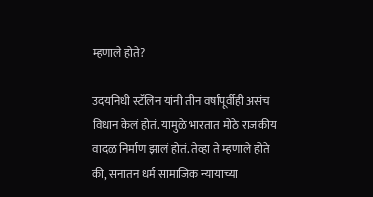म्हणाले होते?

उदयनिधी स्टॅलिन यांनी तीन वर्षांपूर्वीही असंच विधान केलं होतं. यामुळे भारतात मोठे राजकीय वादळ निर्माण झालं होतं. तेव्हा ते म्हणाले होते की, सनातन धर्म सामाजिक न्यायाच्या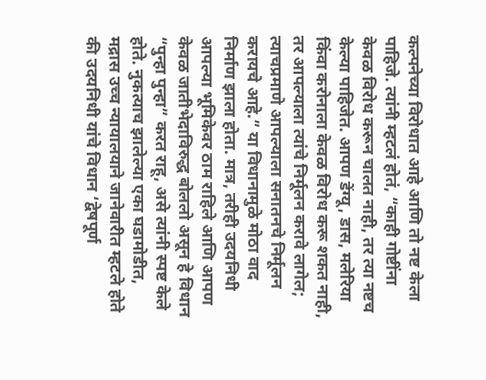कल्पनेच्या विरोधात आहे आणि तो नष्ट केला पाहिजे. त्यांनी म्हटलं होतं, “काही गोष्टींना केवळ विरोध करून चालत नाही, तर त्या नष्टच केल्या पाहिजेत. आपण डेंग्यू, डास, मलेरिया किंवा करोनाला केवळ विरोध करू शकत नाही, तर आपल्याला त्यांचे निर्मूलन करावे लागेल; त्याचप्रमाणे आपल्याला सनातनचे निर्मूलन करायचे आहे.” या विधानामुळे मोठा वाद निर्माण झाला होता. मात्र, तरीही उदयनिधी आपल्या भूमिकेवर ठाम राहिले आणि आपण केवळ जातीभेदाविरुद्ध बोललो असून हे विधान “पुन्हा पुन्हा” करत राहू, असे त्यांनी स्पष्ट केले होते. नुकत्याच झालेल्या एका घडामोडीत, मद्रास उच्च न्यायालयाने जानेवारीत म्हटले होते की उदयनिधी यांचे विधान ‘द्वेषपूर्ण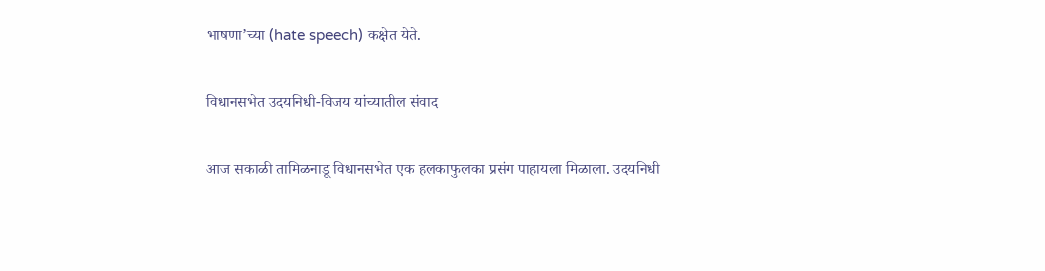भाषणा’च्या (hate speech) कक्षेत येते.

विधानसभेत उदयनिधी-विजय यांच्यातील संवाद

आज सकाळी तामिळनाडू विधानसभेत एक हलकाफुलका प्रसंग पाहायला मिळाला. उदयनिधी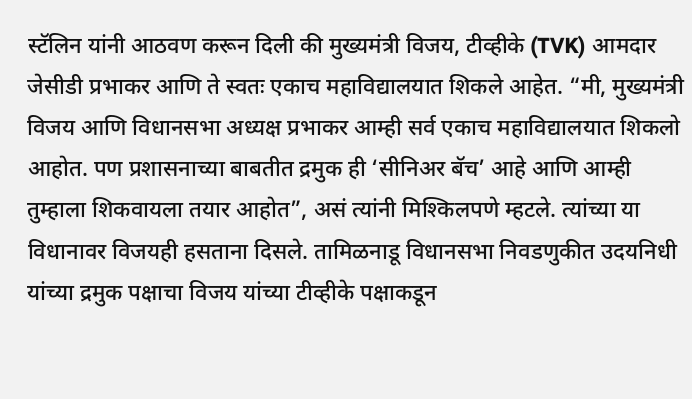स्टॅलिन यांनी आठवण करून दिली की मुख्यमंत्री विजय, टीव्हीके (TVK) आमदार जेसीडी प्रभाकर आणि ते स्वतः एकाच महाविद्यालयात शिकले आहेत. “मी, मुख्यमंत्री विजय आणि विधानसभा अध्यक्ष प्रभाकर आम्ही सर्व एकाच महाविद्यालयात शिकलो आहोत. पण प्रशासनाच्या बाबतीत द्रमुक ही ‘सीनिअर बॅच’ आहे आणि आम्ही तुम्हाला शिकवायला तयार आहोत”, असं त्यांनी मिश्किलपणे म्हटले. त्यांच्या या विधानावर विजयही हसताना दिसले. तामिळनाडू विधानसभा निवडणुकीत उदयनिधी यांच्या द्रमुक पक्षाचा विजय यांच्या टीव्हीके पक्षाकडून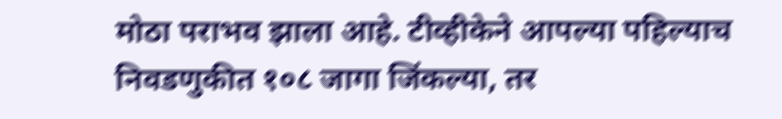मोठा पराभव झाला आहे. टीव्हीकेने आपल्या पहिल्याच निवडणुकीत १०८ जागा जिंकल्या, तर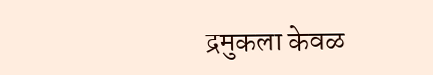द्रमुकला केवळ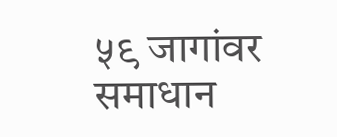५९ जागांवर समाधान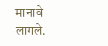मानावे लागले.